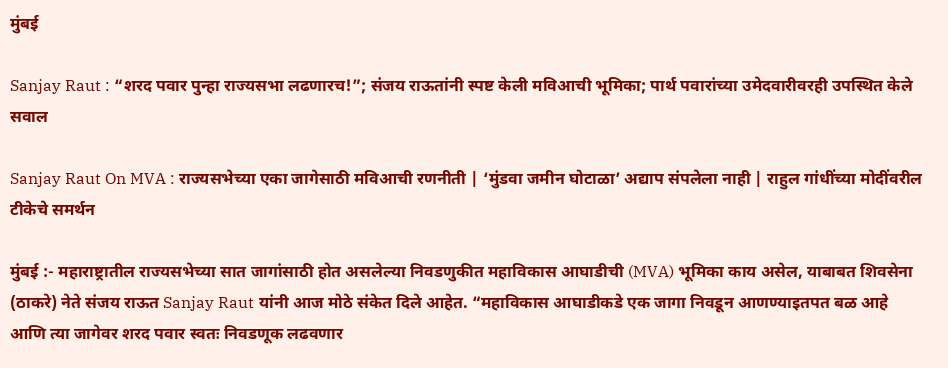मुंबई

Sanjay Raut : “शरद पवार पुन्हा राज्यसभा लढणारच!”; संजय राऊतांनी स्पष्ट केली मविआची भूमिका; पार्थ पवारांच्या उमेदवारीवरही उपस्थित केले सवाल

Sanjay Raut On MVA : राज्यसभेच्या एका जागेसाठी मविआची रणनीती | ‘मुंडवा जमीन घोटाळा’ अद्याप संपलेला नाही | राहुल गांधींच्या मोदींवरील टीकेचे समर्थन

मुंबई :- महाराष्ट्रातील राज्यसभेच्या सात जागांसाठी होत असलेल्या निवडणुकीत महाविकास आघाडीची (MVA) भूमिका काय असेल, याबाबत शिवसेना (ठाकरे) नेते संजय राऊत Sanjay Raut यांनी आज मोठे संकेत दिले आहेत. “महाविकास आघाडीकडे एक जागा निवडून आणण्याइतपत बळ आहे आणि त्या जागेवर शरद पवार स्वतः निवडणूक लढवणार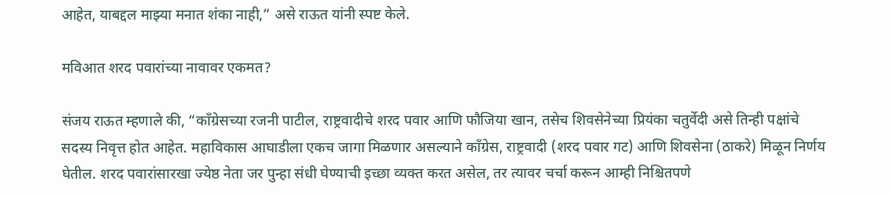आहेत, याबद्दल माझ्या मनात शंका नाही,” असे राऊत यांनी स्पष्ट केले.

मविआत शरद पवारांच्या नावावर एकमत?

संजय राऊत म्हणाले की, “काँग्रेसच्या रजनी पाटील, राष्ट्रवादीचे शरद पवार आणि फौजिया खान, तसेच शिवसेनेच्या प्रियंका चतुर्वेदी असे तिन्ही पक्षांचे सदस्य निवृत्त होत आहेत. महाविकास आघाडीला एकच जागा मिळणार असल्याने काँग्रेस, राष्ट्रवादी (शरद पवार गट) आणि शिवसेना (ठाकरे) मिळून निर्णय घेतील. शरद पवारांसारखा ज्येष्ठ नेता जर पुन्हा संधी घेण्याची इच्छा व्यक्त करत असेल, तर त्यावर चर्चा करून आम्ही निश्चितपणे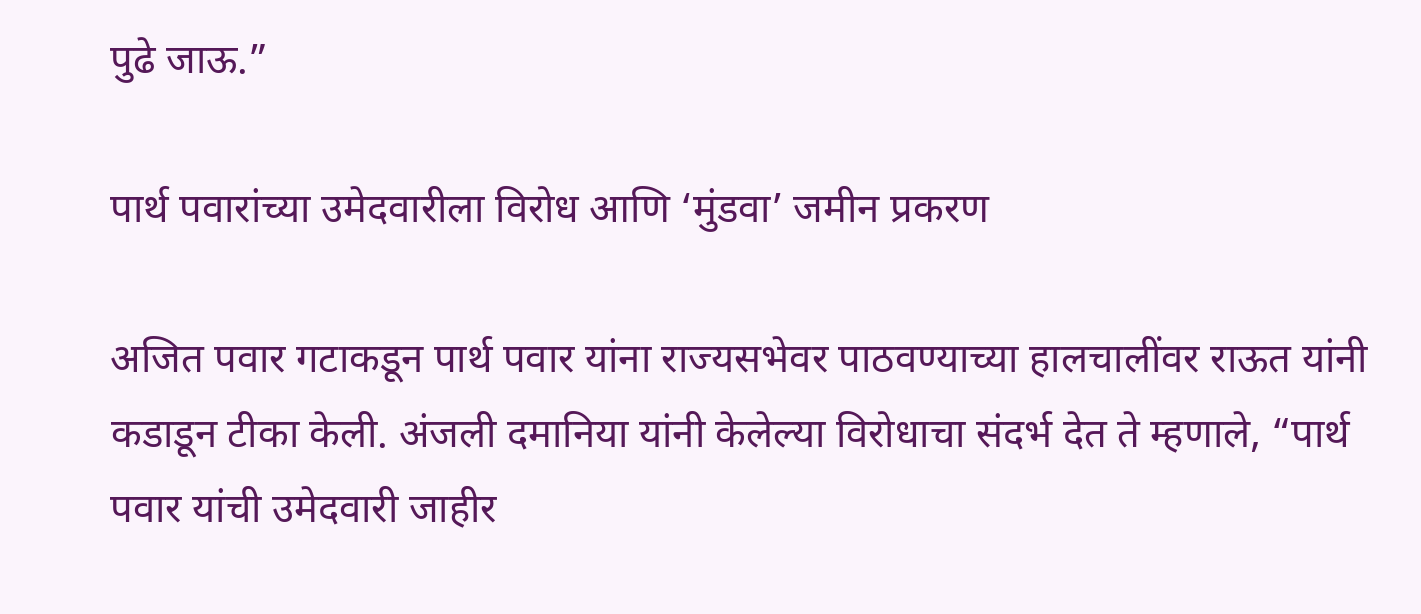पुढे जाऊ.”

पार्थ पवारांच्या उमेदवारीला विरोध आणि ‘मुंडवा’ जमीन प्रकरण

अजित पवार गटाकडून पार्थ पवार यांना राज्यसभेवर पाठवण्याच्या हालचालींवर राऊत यांनी कडाडून टीका केली. अंजली दमानिया यांनी केलेल्या विरोधाचा संदर्भ देत ते म्हणाले, “पार्थ पवार यांची उमेदवारी जाहीर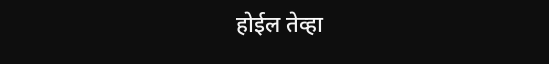होईल तेव्हा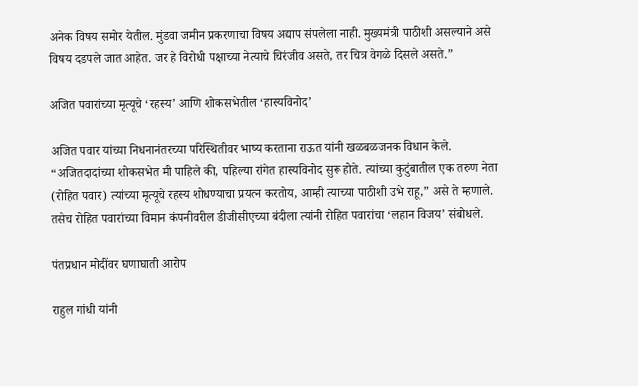अनेक विषय समोर येतील. मुंडवा जमीन प्रकरणाचा विषय अद्याप संपलेला नाही. मुख्यमंत्री पाठीशी असल्याने असे विषय दडपले जात आहेत. जर हे विरोधी पक्षाच्या नेत्याचे चिरंजीव असते, तर चित्र वेगळे दिसले असते.”

अजित पवारांच्या मृत्यूचे ‘रहस्य’ आणि शोकसभेतील ‘हास्यविनोद’

अजित पवार यांच्या निधनानंतरच्या परिस्थितीवर भाष्य करताना राऊत यांनी खळबळजनक विधान केले. “अजितदादांच्या शोकसभेत मी पाहिले की, पहिल्या रांगेत हास्यविनोद सुरू होते. त्यांच्या कुटुंबातील एक तरुण नेता (रोहित पवार) त्यांच्या मृत्यूचे रहस्य शोधण्याचा प्रयत्न करतोय, आम्ही त्याच्या पाठीशी उभे राहू,” असे ते म्हणाले. तसेच रोहित पवारांच्या विमान कंपनीवरील डीजीसीएच्या बंदीला त्यांनी रोहित पवारांचा ‘लहान विजय’ संबोधले.

पंतप्रधान मोदींवर घणाघाती आरोप

राहुल गांधी यांनी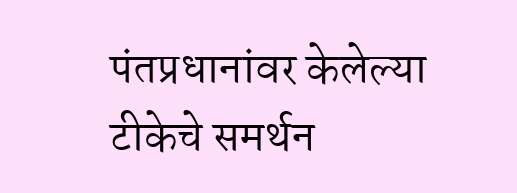पंतप्रधानांवर केलेल्या टीकेचे समर्थन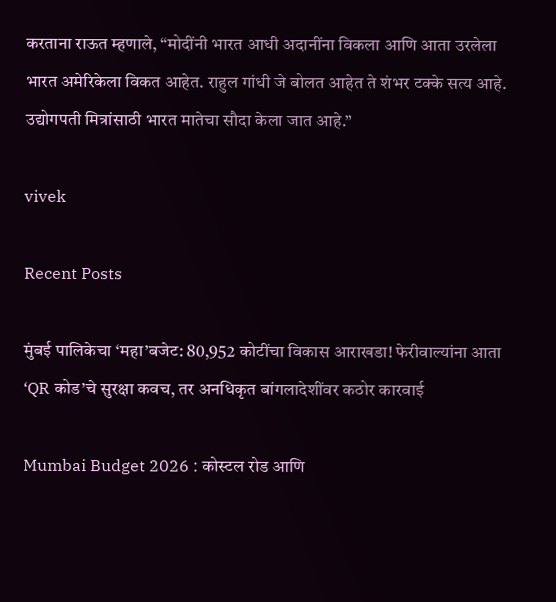करताना राऊत म्हणाले, “मोदींनी भारत आधी अदानींना विकला आणि आता उरलेला भारत अमेरिकेला विकत आहेत. राहुल गांधी जे बोलत आहेत ते शंभर टक्के सत्य आहे. उद्योगपती मित्रांसाठी भारत मातेचा सौदा केला जात आहे.”

vivek

Recent Posts

मुंबई पालिकेचा ‘महा’बजेट: 80,952 कोटींचा विकास आराखडा! फेरीवाल्यांना आता ‘QR कोड’चे सुरक्षा कवच, तर अनधिकृत बांगलादेशींवर कठोर कारवाई

Mumbai Budget 2026 : कोस्टल रोड आणि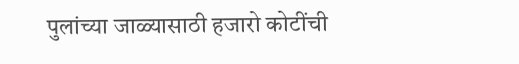पुलांच्या जाळ्यासाठी हजारो कोटींची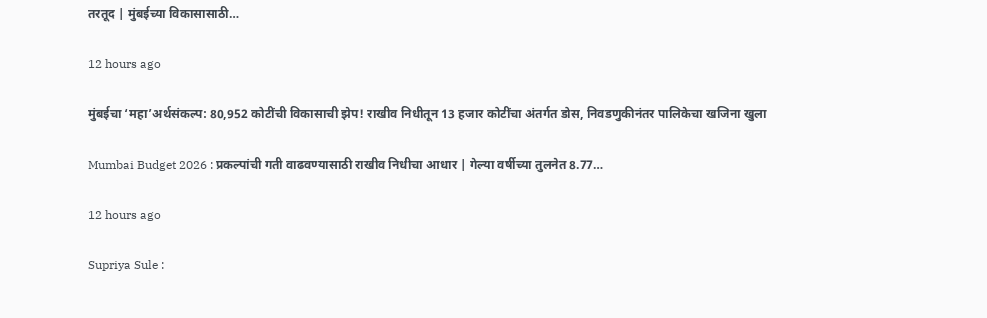तरतूद | मुंबईच्या विकासासाठी…

12 hours ago

मुंबईचा ‘महा’अर्थसंकल्प: 80,952 कोटींची विकासाची झेप! राखीव निधीतून 13 हजार कोटींचा अंतर्गत डोस, निवडणुकीनंतर पालिकेचा खजिना खुला

Mumbai Budget 2026 : प्रकल्पांची गती वाढवण्यासाठी राखीव निधीचा आधार | गेल्या वर्षीच्या तुलनेत 8.77…

12 hours ago

Supriya Sule :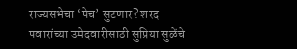राज्यसभेचा ‘पेच’ सुटणार? शरद पवारांच्या उमेदवारीसाठी सुप्रिया सुळेंचे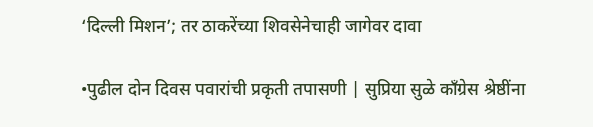‘दिल्ली मिशन’; तर ठाकरेंच्या शिवसेनेचाही जागेवर दावा

•पुढील दोन दिवस पवारांची प्रकृती तपासणी | सुप्रिया सुळे काँग्रेस श्रेष्ठींना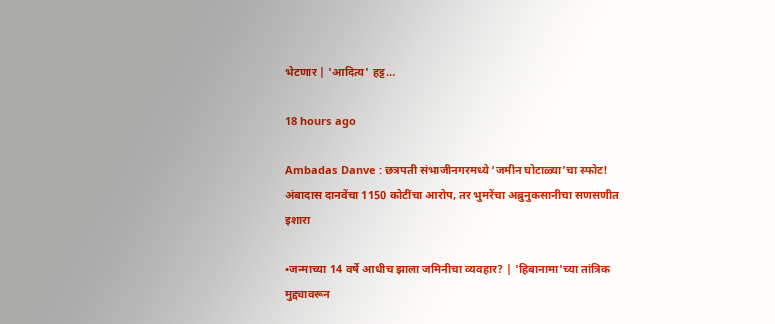भेटणार | 'आदित्य' हट्ट…

18 hours ago

Ambadas Danve : छत्रपती संभाजीनगरमध्ये ‘जमीन घोटाळ्या’चा स्फोट! अंबादास दानवेंचा 1150 कोटींचा आरोप, तर भुमरेंचा अब्रुनुकसानीचा सणसणीत इशारा

•जन्माच्या 14 वर्षे आधीच झाला जमिनीचा व्यवहार? | 'हिबानामा'च्या तांत्रिक मुद्द्यावरून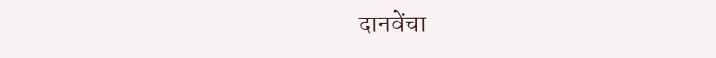दानवेंचा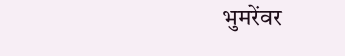भुमरेंवर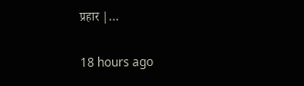प्रहार |…

18 hours ago